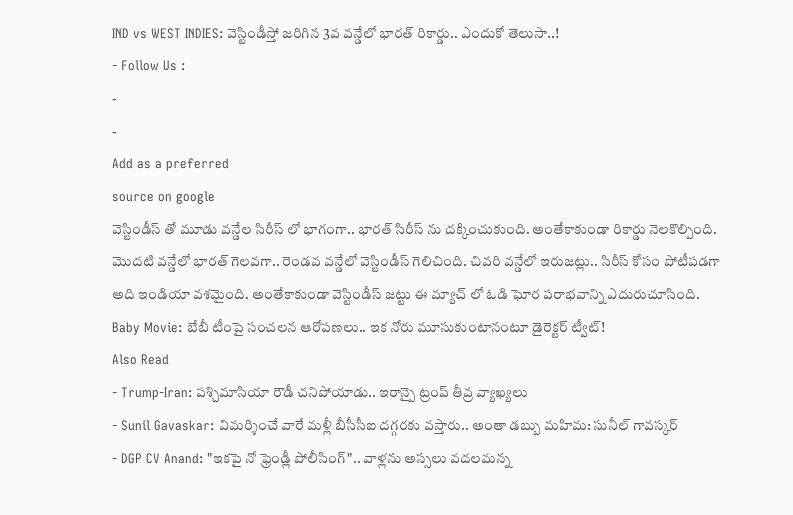IND vs WEST INDIES: వెస్టిండీస్తో జరిగిన 3వ వన్డేలో భారత్ రికార్డు.. ఎందుకో తెలుసా..!
- Follow Us :
-
-
Add as a preferred
source on google
వెస్టిండీస్ తో మూడు వన్డేల సిరీస్ లో భాగంగా.. భారత్ సిరీస్ ను దక్కించుకుంది. అంతేకాకుండా రికార్డు నెలకొల్పింది. మొదటి వన్డేలో భారత్ గెలవగా.. రెండవ వన్డేలో వెస్టిండీస్ గెలిచింది. చివరి వన్డేలో ఇరుజట్లు.. సిరీస్ కోసం పోటీపడగా అది ఇండియా వశమైంది. అంతేకాకుండా వెస్టిండీస్ జట్టు ఈ మ్యాచ్ లో ఓడి ఘోర పరాభవాన్ని ఎదురుచూసింది.
Baby Movie: బేబీ టీంపై సంచలన ఆరోపణలు.. ఇక నోరు మూసుకుంటానంటూ డైరెక్టర్ ట్వీట్!
Also Read
- Trump-Iran: పశ్చిమాసియా రౌడీ చనిపోయాడు.. ఇరాన్పై ట్రంప్ తీవ్ర వ్యాఖ్యలు
- Sunil Gavaskar: విమర్శించే వారే మళ్లీ బీసీసీఐ దగ్గరకు వస్తారు.. అంతా డబ్బు మహిమ: సునీల్ గావస్కర్
- DGP CV Anand: "ఇకపై నో ఫ్రెండ్లీ పోలీసింగ్".. వాళ్లను అస్సలు వదలమన్న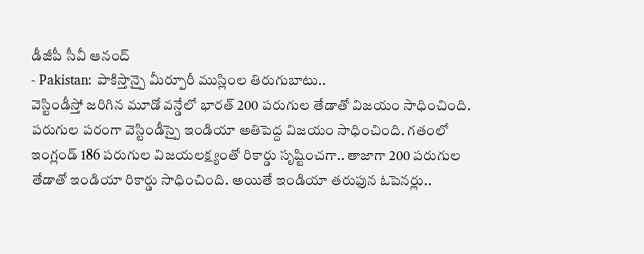డీజీపీ సీవీ ఆనంద్
- Pakistan: పాకిస్తాన్పై మీర్పూరీ ముస్లింల తిరుగుబాటు..
వెస్టిండీస్తో జరిగిన మూడో వన్డేలో భారత్ 200 పరుగుల తేడాతో విజయం సాధించింది. పరుగుల పరంగా వెస్టిండీస్పై ఇండియా అతిపెద్ద విజయం సాధించింది. గతంలో ఇంగ్లండ్ 186 పరుగుల విజయలక్ష్యంతో రికార్డు సృష్టించగా.. తాజాగా 200 పరుగుల తేడాతో ఇండియా రికార్డు సాధించింది. అయితే ఇండియా తరుఫున ఓపెనర్లు..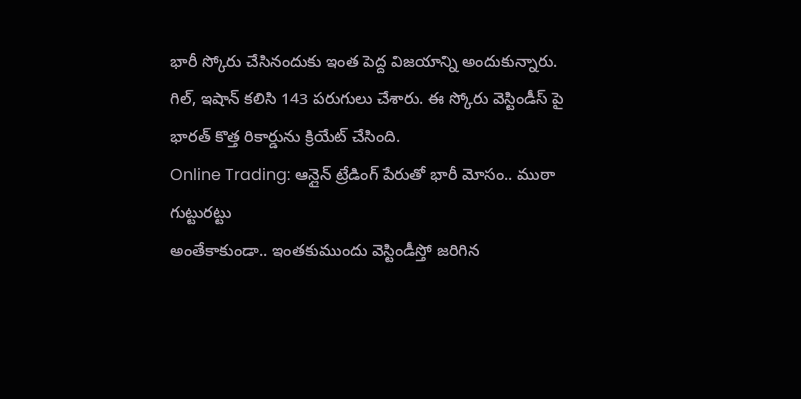భారీ స్కోరు చేసినందుకు ఇంత పెద్ద విజయాన్ని అందుకున్నారు. గిల్, ఇషాన్ కలిసి 143 పరుగులు చేశారు. ఈ స్కోరు వెస్టిండీస్ పై భారత్ కొత్త రికార్డును క్రియేట్ చేసింది.
Online Trading: ఆన్లైన్ ట్రేడింగ్ పేరుతో భారీ మోసం.. ముఠా గుట్టురట్టు
అంతేకాకుండా.. ఇంతకుముందు వెస్టిండీస్తో జరిగిన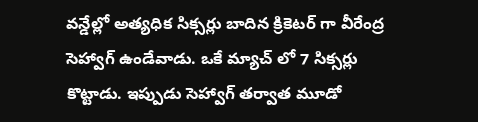వన్డేల్లో అత్యధిక సిక్సర్లు బాదిన క్రికెటర్ గా వీరేంద్ర సెహ్వాగ్ ఉండేవాడు. ఒకే మ్యాచ్ లో 7 సిక్సర్లు కొట్టాడు. ఇప్పుడు సెహ్వాగ్ తర్వాత మూడో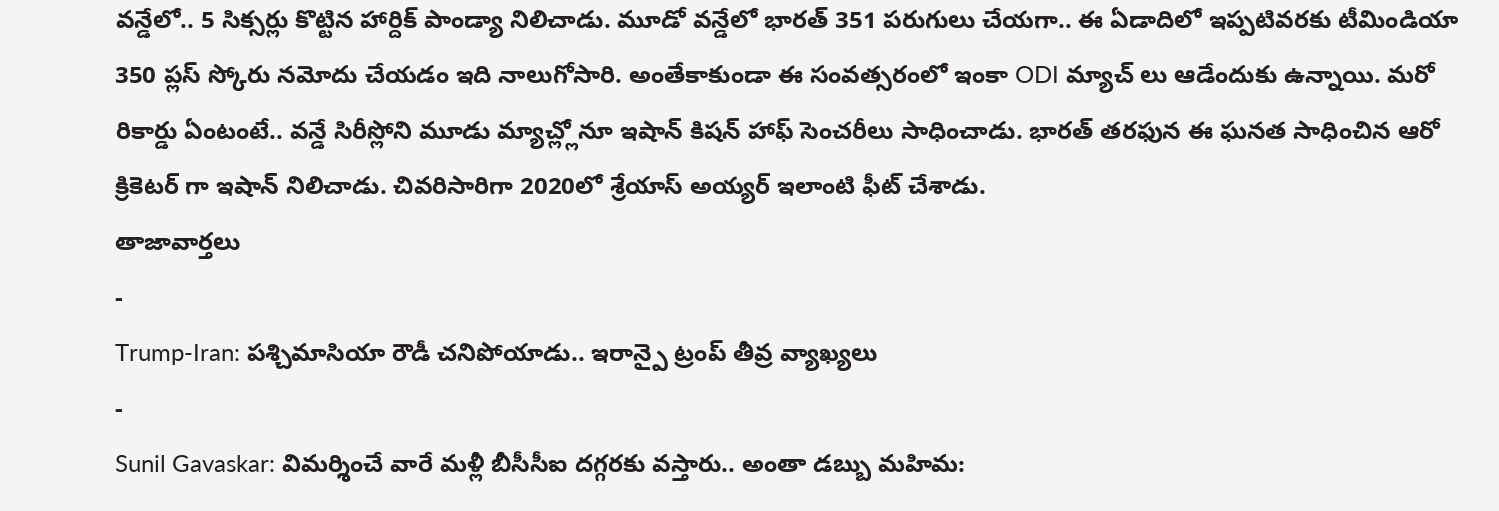వన్డేలో.. 5 సిక్సర్లు కొట్టిన హార్దిక్ పాండ్యా నిలిచాడు. మూడో వన్డేలో భారత్ 351 పరుగులు చేయగా.. ఈ ఏడాదిలో ఇప్పటివరకు టీమిండియా 350 ప్లస్ స్కోరు నమోదు చేయడం ఇది నాలుగోసారి. అంతేకాకుండా ఈ సంవత్సరంలో ఇంకా ODI మ్యాచ్ లు ఆడేందుకు ఉన్నాయి. మరో రికార్డు ఏంటంటే.. వన్డే సిరీస్లోని మూడు మ్యాచ్ల్లోనూ ఇషాన్ కిషన్ హాఫ్ సెంచరీలు సాధించాడు. భారత్ తరఫున ఈ ఘనత సాధించిన ఆరో క్రికెటర్ గా ఇషాన్ నిలిచాడు. చివరిసారిగా 2020లో శ్రేయాస్ అయ్యర్ ఇలాంటి ఫీట్ చేశాడు.
తాజావార్తలు
-
Trump-Iran: పశ్చిమాసియా రౌడీ చనిపోయాడు.. ఇరాన్పై ట్రంప్ తీవ్ర వ్యాఖ్యలు
-
Sunil Gavaskar: విమర్శించే వారే మళ్లీ బీసీసీఐ దగ్గరకు వస్తారు.. అంతా డబ్బు మహిమ: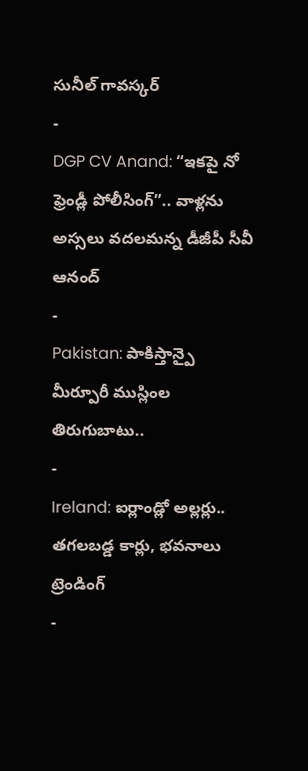సునీల్ గావస్కర్
-
DGP CV Anand: “ఇకపై నో ఫ్రెండ్లీ పోలీసింగ్”.. వాళ్లను అస్సలు వదలమన్న డీజీపీ సీవీ ఆనంద్
-
Pakistan: పాకిస్తాన్పై మీర్పూరీ ముస్లింల తిరుగుబాటు..
-
Ireland: ఐర్లాండ్లో అల్లర్లు.. తగలబడ్డ కార్లు, భవనాలు
ట్రెండింగ్
-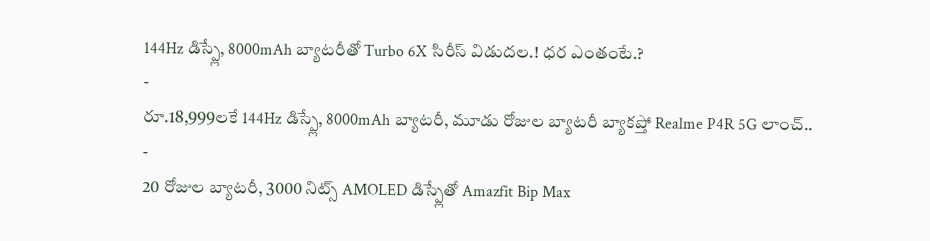144Hz డిస్ప్లే, 8000mAh బ్యాటరీతో Turbo 6X సిరీస్ విడుదల.! ధర ఎంతంటే.?
-
రూ.18,999లకే 144Hz డిస్ప్లే, 8000mAh బ్యాటరీ, మూడు రోజుల బ్యాటరీ బ్యాకప్తో Realme P4R 5G లాంచ్..
-
20 రోజుల బ్యాటరీ, 3000 నిట్స్ AMOLED డిస్ప్లేతో Amazfit Bip Max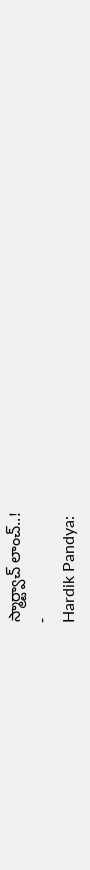స్మార్ట్వాచ్ లాంచ్..!
-
Hardik Pandya: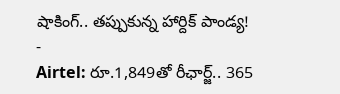షాకింగ్.. తప్పుకున్న హార్దిక్ పాండ్య!
-
Airtel: రూ.1,849తో రీఛార్జ్.. 365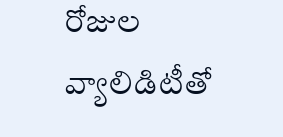రోజుల వ్యాలిడిటీతో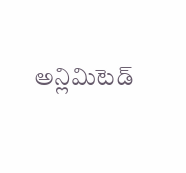అన్లిమిటెడ్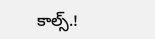కాల్స్.!